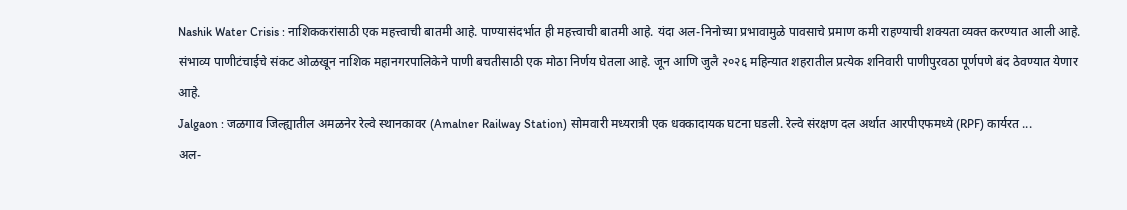Nashik Water Crisis : नाशिककरांसाठी एक महत्त्वाची बातमी आहे. पाण्यासंदर्भात ही महत्त्वाची बातमी आहे. यंदा अल-निनोच्या प्रभावामुळे पावसाचे प्रमाण कमी राहण्याची शक्यता व्यक्त करण्यात आली आहे. संभाव्य पाणीटंचाईचे संकट ओळखून नाशिक महानगरपालिकेने पाणी बचतीसाठी एक मोठा निर्णय घेतला आहे. जून आणि जुलै २०२६ महिन्यात शहरातील प्रत्येक शनिवारी पाणीपुरवठा पूर्णपणे बंद ठेवण्यात येणार आहे.
Jalgaon : जळगाव जिल्ह्यातील अमळनेर रेल्वे स्थानकावर (Amalner Railway Station) सोमवारी मध्यरात्री एक धक्कादायक घटना घडली. रेल्वे संरक्षण दल अर्थात आरपीएफमध्ये (RPF) कार्यरत ...
अल-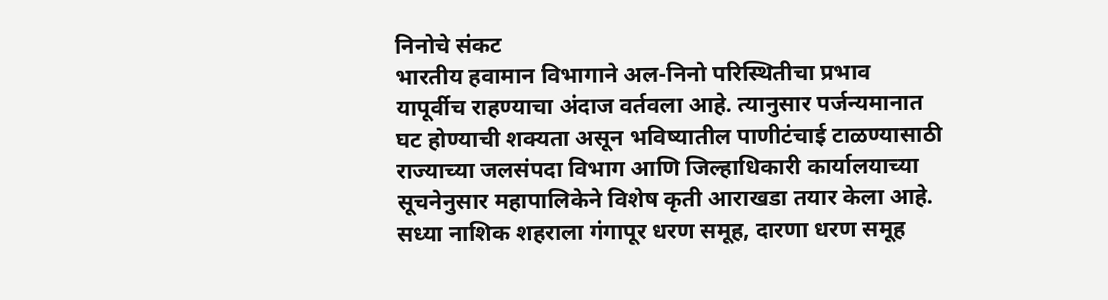निनोचे संकट
भारतीय हवामान विभागाने अल-निनो परिस्थितीचा प्रभाव यापूर्वीच राहण्याचा अंदाज वर्तवला आहे. त्यानुसार पर्जन्यमानात घट होण्याची शक्यता असून भविष्यातील पाणीटंचाई टाळण्यासाठी राज्याच्या जलसंपदा विभाग आणि जिल्हाधिकारी कार्यालयाच्या सूचनेनुसार महापालिकेने विशेष कृती आराखडा तयार केला आहे. सध्या नाशिक शहराला गंगापूर धरण समूह, दारणा धरण समूह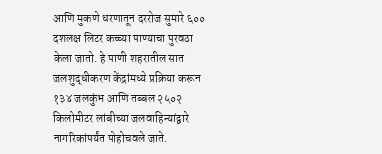आणि मुकणे धरणातून दररोज सुमारे ६०० दशलक्ष लिटर कच्च्या पाण्याचा पुरवठा केला जातो. हे पाणी शहरातील सात जलशुद्धीकरण केंद्रांमध्ये प्रक्रिया करून १३४ जलकुंभ आणि तब्बल २५०२ किलोमीटर लांबीच्या जलवाहिन्यांद्वारे नागरिकांपर्यंत पोहोचवले जाते.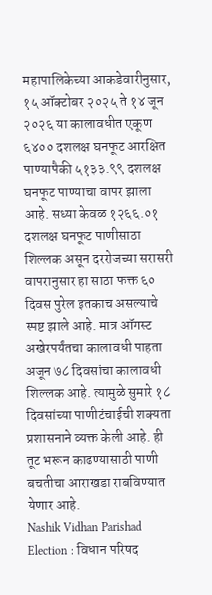महापालिकेच्या आकडेवारीनुसार, १५ ऑक्टोबर २०२५ ते १४ जून २०२६ या कालावधीत एकूण ६४०० दशलक्ष घनफूट आरक्षित पाण्यापैकी ५१३३.९९ दशलक्ष घनफूट पाण्याचा वापर झाला आहे. सध्या केवळ १२६६.०१ दशलक्ष घनफूट पाणीसाठा शिल्लक असून दररोजच्या सरासरी वापरानुसार हा साठा फक्त ६० दिवस पुरेल इतकाच असल्याचे स्पष्ट झाले आहे. मात्र ऑगस्ट अखेरपर्यंतचा कालावधी पाहता अजून ७८ दिवसांचा कालावधी शिल्लक आहे. त्यामुळे सुमारे १८ दिवसांच्या पाणीटंचाईची शक्यता प्रशासनाने व्यक्त केली आहे. ही तूट भरून काढण्यासाठी पाणी बचतीचा आराखडा राबविण्यात येणार आहे.
Nashik Vidhan Parishad Election : विधान परिषद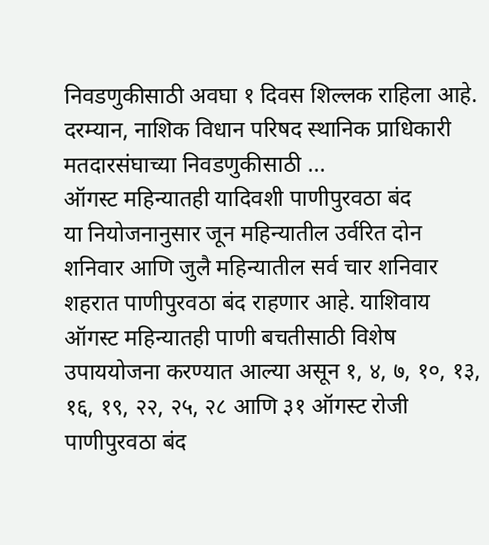निवडणुकीसाठी अवघा १ दिवस शिल्लक राहिला आहे. दरम्यान, नाशिक विधान परिषद स्थानिक प्राधिकारी मतदारसंघाच्या निवडणुकीसाठी ...
ऑगस्ट महिन्यातही यादिवशी पाणीपुरवठा बंद
या नियोजनानुसार जून महिन्यातील उर्वरित दोन शनिवार आणि जुलै महिन्यातील सर्व चार शनिवार शहरात पाणीपुरवठा बंद राहणार आहे. याशिवाय ऑगस्ट महिन्यातही पाणी बचतीसाठी विशेष उपाययोजना करण्यात आल्या असून १, ४, ७, १०, १३, १६, १९, २२, २५, २८ आणि ३१ ऑगस्ट रोजी पाणीपुरवठा बंद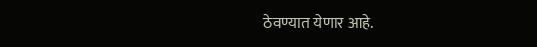ठेवण्यात येणार आहे.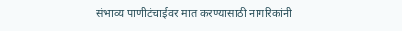संभाव्य पाणीटंचाईवर मात करण्यासाठी नागरिकांनी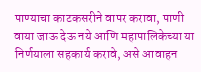पाण्याचा काटकसरीने वापर करावा, पाणी वाया जाऊ देऊ नये आणि महापालिकेच्या या निर्णयाला सहकार्य करावे, असे आवाहन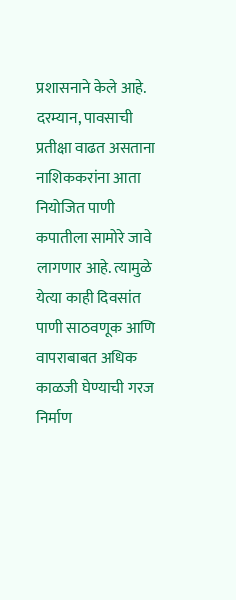प्रशासनाने केले आहे. दरम्यान, पावसाची प्रतीक्षा वाढत असताना नाशिककरांना आता नियोजित पाणी कपातीला सामोरे जावे लागणार आहे. त्यामुळे येत्या काही दिवसांत पाणी साठवणूक आणि वापराबाबत अधिक काळजी घेण्याची गरज निर्माण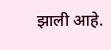झाली आहे.